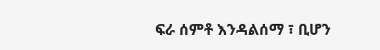ፍራ ሰምቶ እንዳልሰማ ፣ ቢሆን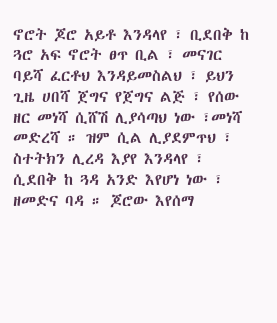ኖሮት ጆሮ አይቶ እንዳላየ ፣ ቢደበቅ ከ ጓሮ አፍ ኖሮት ፀጥ ቢል ፣ መናገር ባይሻ ፈርቶህ እንዳይመስልህ ፣ ይህን ጊዜ ሀበሻ ጀግና የጀግና ልጅ ፣ የሰው ዘር መነሻ ሲሸሽ ሊያሳጣህ ነው ፣መነሻ መድረሻ ። ዝም ሲል ሊያደምጥህ ፣ ስተትክን ሊረዳ እያየ እንዳላየ ፣ ሲደበቅ ከ ጓዳ አንድ እየሆነ ነው ፣ ዘመድና ባዳ ። ጆሮው እየሰማ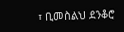፣ ቢመስልህ ደንቆሮ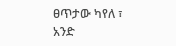ፀጥታው ካየለ ፣ አንድ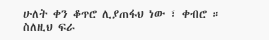ሁለት ቀን ቆጥሮ ሊያጠፋህ ነው ፣ ቀብሮ ። ስለዚህ ፍራ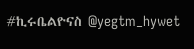#ኪሩቤልዮናስ @yegtm_hywet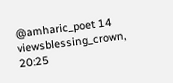@amharic_poet 14 viewsblessing_crown, 20:25